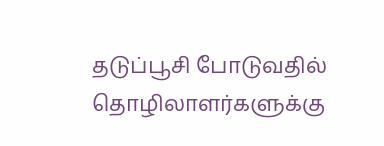தடுப்பூசி போடுவதில் தொழிலாளர்களுக்கு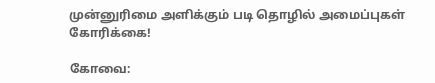முன்னுரிமை அளிக்கும் படி தொழில் அமைப்புகள் கோரிக்கை!

கோவை: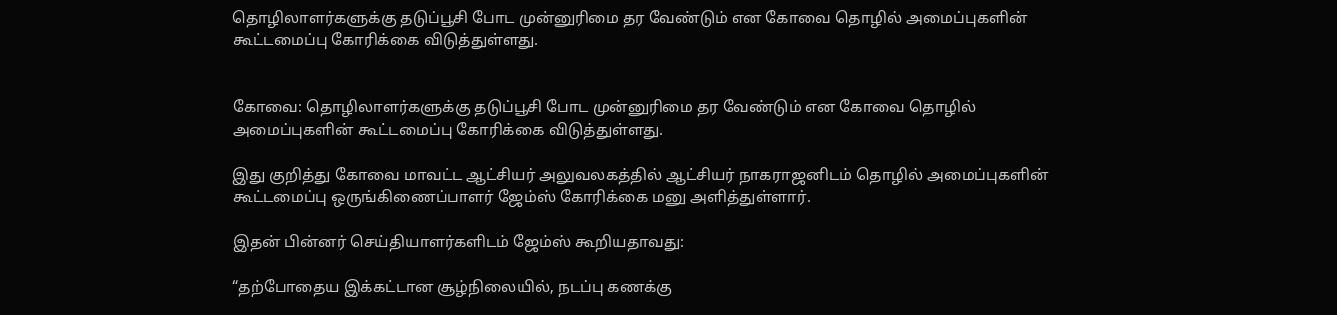தொழிலாளர்களுக்கு தடுப்பூசி போட முன்னுரிமை தர வேண்டும் என கோவை தொழில் அமைப்புகளின் கூட்டமைப்பு கோரிக்கை விடுத்துள்ளது.


கோவை: தொழிலாளர்களுக்கு தடுப்பூசி போட முன்னுரிமை தர வேண்டும் என கோவை தொழில் அமைப்புகளின் கூட்டமைப்பு கோரிக்கை விடுத்துள்ளது.

இது குறித்து கோவை மாவட்ட ஆட்சியர் அலுவலகத்தில் ஆட்சியர் நாகராஜனிடம் தொழில் அமைப்புகளின் கூட்டமைப்பு ஒருங்கிணைப்பாளர் ஜேம்ஸ் கோரிக்கை மனு அளித்துள்ளார்.

இதன் பின்னர் செய்தியாளர்களிடம் ஜேம்ஸ் கூறியதாவது:

“தற்போதைய இக்கட்டான சூழ்நிலையில், நடப்பு கணக்கு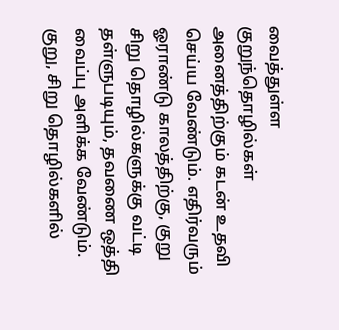வைத்துள்ள குறுந்தொழில்கள் அனைத்திற்கும் கடன் உதவி செய்ய வேண்டும். எதிர்வரும் ஓராண்டு காலத்திற்கு, குறு சிறு தொழில்களுக்கு வட்டி தள்ளுபடியும், தவணை ஒத்தி வைப்பு அளிக்க வேண்டும். குறு, சிறு தொழில்களில்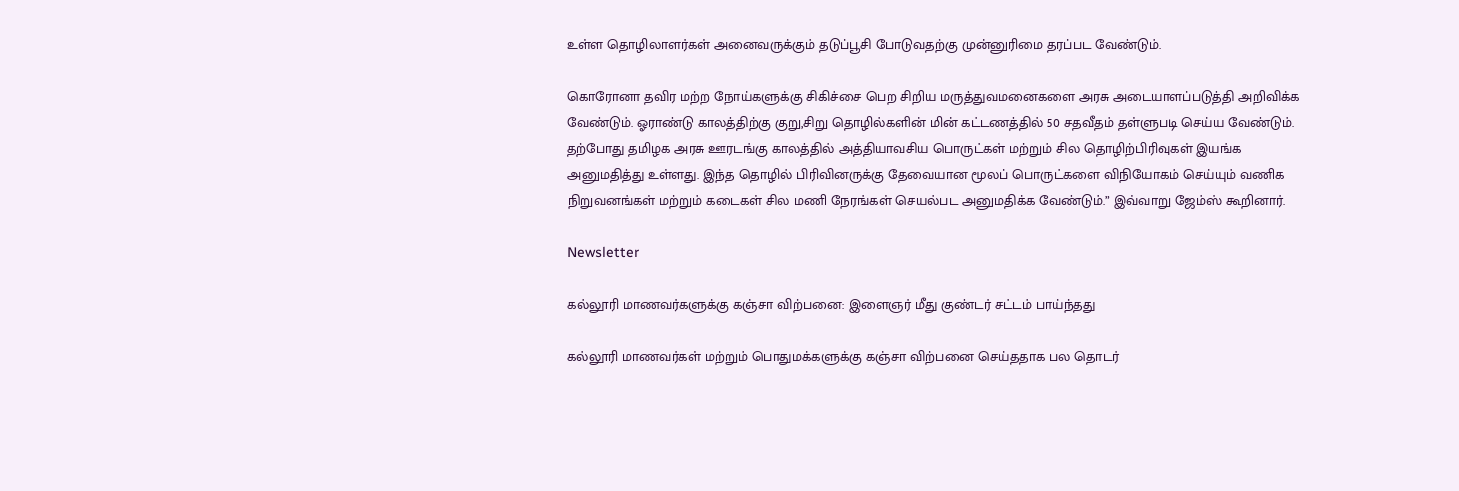உள்ள தொழிலாளர்கள் அனைவருக்கும் தடுப்பூசி போடுவதற்கு முன்னுரிமை தரப்பட வேண்டும்.

கொரோனா தவிர மற்ற நோய்களுக்கு சிகிச்சை பெற சிறிய மருத்துவமனைகளை அரசு அடையாளப்படுத்தி அறிவிக்க வேண்டும். ஓராண்டு காலத்திற்கு குறு,சிறு தொழில்களின் மின் கட்டணத்தில் 50 சதவீதம் தள்ளுபடி செய்ய வேண்டும். தற்போது தமிழக அரசு ஊரடங்கு காலத்தில் அத்தியாவசிய பொருட்கள் மற்றும் சில தொழிற்பிரிவுகள் இயங்க அனுமதித்து உள்ளது. இந்த தொழில் பிரிவினருக்கு தேவையான மூலப் பொருட்களை விநியோகம் செய்யும் வணிக நிறுவனங்கள் மற்றும் கடைகள் சில மணி நேரங்கள் செயல்பட அனுமதிக்க வேண்டும்.” இவ்வாறு ஜேம்ஸ் கூறினார்.

Newsletter

கல்லூரி மாணவர்களுக்கு கஞ்சா விற்பனை: இளைஞர் மீது குண்டர் சட்டம் பாய்ந்தது

கல்லூரி மாணவர்கள் மற்றும் பொதுமக்களுக்கு கஞ்சா விற்பனை செய்ததாக பல தொடர்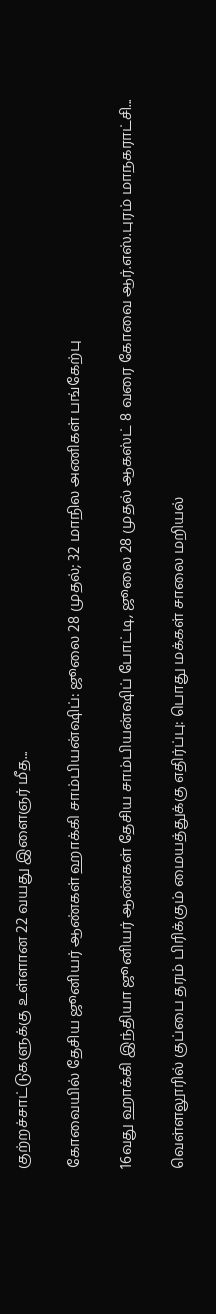குற்றச்சாட்டுகளுக்கு உள்ளான 22 வயது இளைஞர் மீத...

கோவையில் தேசிய ஜூனியர் ஆண்கள் ஹாக்கி சாம்பியன்ஷிப்: ஜூலை 28 முதல்; 32 மாநில அணிகள் பங்கேற்பு

16வது ஹாக்கி இந்தியா ஜூனியர் ஆண்கள் தேசிய சாம்பியன்ஷிப் போட்டி, ஜூலை 28 முதல் ஆகஸ்ட் 8 வரை கோவை ஆர்.எஸ்.புரம் மாநகராட்சி...

வெள்ளலூரில் குப்பை தரம் பிரிக்கும் மையத்துக்கு எதிர்ப்பு: பொது மக்கள் சாலை மறியல்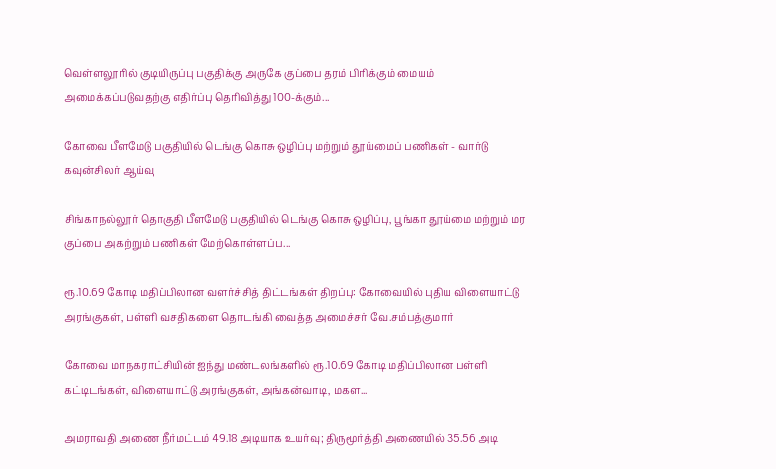வெள்ளலூரில் குடியிருப்பு பகுதிக்கு அருகே குப்பை தரம் பிரிக்கும் மையம் அமைக்கப்படுவதற்கு எதிர்ப்பு தெரிவித்து 100-க்கும்...

கோவை பீளமேடு பகுதியில் டெங்கு கொசு ஒழிப்பு மற்றும் தூய்மைப் பணிகள் - வார்டு கவுன்சிலர் ஆய்வு

சிங்காநல்லூர் தொகுதி பீளமேடு பகுதியில் டெங்கு கொசு ஒழிப்பு, பூங்கா தூய்மை மற்றும் மர குப்பை அகற்றும் பணிகள் மேற்கொள்ளப்ப...

ரூ.10.69 கோடி மதிப்பிலான வளர்ச்சித் திட்டங்கள் திறப்பு: கோவையில் புதிய விளையாட்டு அரங்குகள், பள்ளி வசதிகளை தொடங்கி வைத்த அமைச்சர் வே.சம்பத்குமார்

கோவை மாநகராட்சியின் ஐந்து மண்டலங்களில் ரூ.10.69 கோடி மதிப்பிலான பள்ளி கட்டிடங்கள், விளையாட்டு அரங்குகள், அங்கன்வாடி, மகள...

அமராவதி அணை நீர்மட்டம் 49.18 அடியாக உயர்வு; திருமூர்த்தி அணையில் 35.56 அடி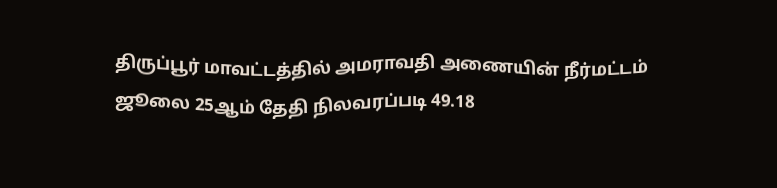திருப்பூர் மாவட்டத்தில் அமராவதி அணையின் நீர்மட்டம் ஜூலை 25ஆம் தேதி நிலவரப்படி 49.18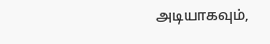அடியாகவும்,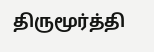திருமூர்த்தி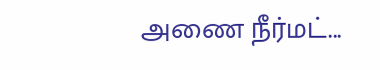அணை நீர்மட்...